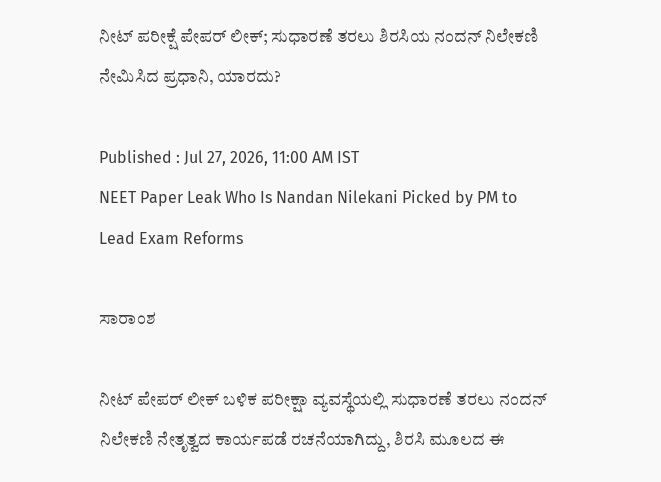ನೀಟ್ ಪರೀಕ್ಷೆ ಪೇಪರ್ ಲೀಕ್; ಸುಧಾರಣೆ ತರಲು ಶಿರಸಿಯ ನಂದನ್ ನಿಲೇಕಣಿ ನೇಮಿಸಿದ ಪ್ರಧಾನಿ, ಯಾರದು?

Published : Jul 27, 2026, 11:00 AM IST
NEET Paper Leak Who Is Nandan Nilekani Picked by PM to Lead Exam Reforms

ಸಾರಾಂಶ

ನೀಟ್‌ ಪೇಪರ್‌ ಲೀಕ್‌ ಬಳಿಕ ಪರೀಕ್ಷಾ ವ್ಯವಸ್ಥೆಯಲ್ಲಿ ಸುಧಾರಣೆ ತರಲು ನಂದನ್‌ ನಿಲೇಕಣಿ ನೇತೃತ್ವದ ಕಾರ್ಯಪಡೆ ರಚನೆಯಾಗಿದ್ದು, ಶಿರಸಿ ಮೂಲದ ಈ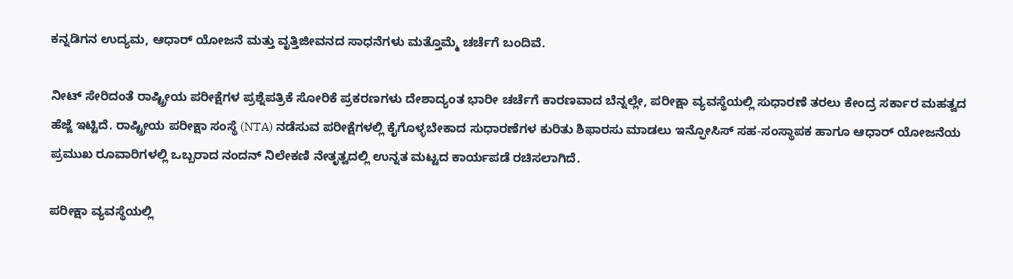ಕನ್ನಡಿಗನ ಉದ್ಯಮ, ಆಧಾರ್‌ ಯೋಜನೆ ಮತ್ತು ವೃತ್ತಿಜೀವನದ ಸಾಧನೆಗಳು ಮತ್ತೊಮ್ಮೆ ಚರ್ಚೆಗೆ ಬಂದಿವೆ.

ನೀಟ್‌ ಸೇರಿದಂತೆ ರಾಷ್ಟ್ರೀಯ ಪರೀಕ್ಷೆಗಳ ಪ್ರಶ್ನೆಪತ್ರಿಕೆ ಸೋರಿಕೆ ಪ್ರಕರಣಗಳು ದೇಶಾದ್ಯಂತ ಭಾರೀ ಚರ್ಚೆಗೆ ಕಾರಣವಾದ ಬೆನ್ನಲ್ಲೇ, ಪರೀಕ್ಷಾ ವ್ಯವಸ್ಥೆಯಲ್ಲಿ ಸುಧಾರಣೆ ತರಲು ಕೇಂದ್ರ ಸರ್ಕಾರ ಮಹತ್ವದ ಹೆಜ್ಜೆ ಇಟ್ಟಿದೆ. ರಾಷ್ಟ್ರೀಯ ಪರೀಕ್ಷಾ ಸಂಸ್ಥೆ (NTA) ನಡೆಸುವ ಪರೀಕ್ಷೆಗಳಲ್ಲಿ ಕೈಗೊಳ್ಳಬೇಕಾದ ಸುಧಾರಣೆಗಳ ಕುರಿತು ಶಿಫಾರಸು ಮಾಡಲು ಇನ್ಫೋಸಿಸ್ ಸಹ-ಸಂಸ್ಥಾಪಕ ಹಾಗೂ ಆಧಾರ್‌ ಯೋಜನೆಯ ಪ್ರಮುಖ ರೂವಾರಿಗಳಲ್ಲಿ ಒಬ್ಬರಾದ ನಂದನ್‌ ನಿಲೇಕಣಿ ನೇತೃತ್ವದಲ್ಲಿ ಉನ್ನತ ಮಟ್ಟದ ಕಾರ್ಯಪಡೆ ರಚಿಸಲಾಗಿದೆ.

ಪರೀಕ್ಷಾ ವ್ಯವಸ್ಥೆಯಲ್ಲಿ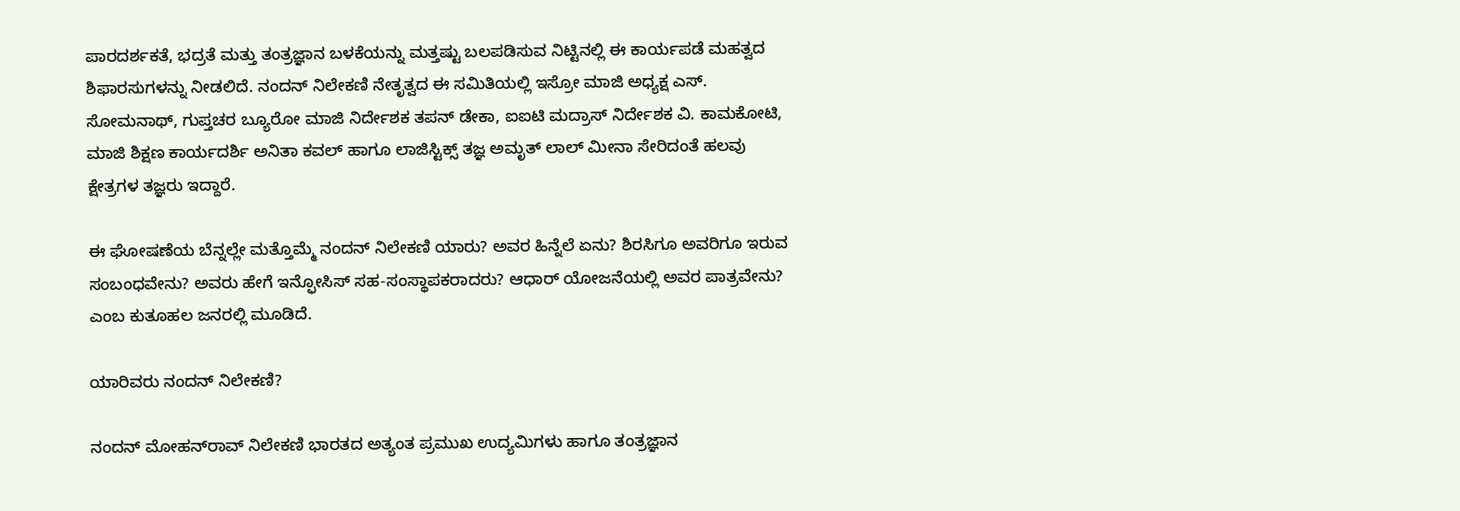ಪಾರದರ್ಶಕತೆ, ಭದ್ರತೆ ಮತ್ತು ತಂತ್ರಜ್ಞಾನ ಬಳಕೆಯನ್ನು ಮತ್ತಷ್ಟು ಬಲಪಡಿಸುವ ನಿಟ್ಟಿನಲ್ಲಿ ಈ ಕಾರ್ಯಪಡೆ ಮಹತ್ವದ ಶಿಫಾರಸುಗಳನ್ನು ನೀಡಲಿದೆ. ನಂದನ್‌ ನಿಲೇಕಣಿ ನೇತೃತ್ವದ ಈ ಸಮಿತಿಯಲ್ಲಿ ಇಸ್ರೋ ಮಾಜಿ ಅಧ್ಯಕ್ಷ ಎಸ್‌. ಸೋಮನಾಥ್‌, ಗುಪ್ತಚರ ಬ್ಯೂರೋ ಮಾಜಿ ನಿರ್ದೇಶಕ ತಪನ್‌ ಡೇಕಾ, ಐಐಟಿ ಮದ್ರಾಸ್‌ ನಿರ್ದೇಶಕ ವಿ. ಕಾಮಕೋಟಿ, ಮಾಜಿ ಶಿಕ್ಷಣ ಕಾರ್ಯದರ್ಶಿ ಅನಿತಾ ಕವಲ್‌ ಹಾಗೂ ಲಾಜಿಸ್ಟಿಕ್ಸ್‌ ತಜ್ಞ ಅಮೃತ್‌ ಲಾಲ್‌ ಮೀನಾ ಸೇರಿದಂತೆ ಹಲವು ಕ್ಷೇತ್ರಗಳ ತಜ್ಞರು ಇದ್ದಾರೆ.

ಈ ಘೋಷಣೆಯ ಬೆನ್ನಲ್ಲೇ ಮತ್ತೊಮ್ಮೆ ನಂದನ್‌ ನಿಲೇಕಣಿ ಯಾರು? ಅವರ ಹಿನ್ನೆಲೆ ಏನು? ಶಿರಸಿಗೂ ಅವರಿಗೂ ಇರುವ ಸಂಬಂಧವೇನು? ಅವರು ಹೇಗೆ ಇನ್ಫೋಸಿಸ್‌ ಸಹ-ಸಂಸ್ಥಾಪಕರಾದರು? ಆಧಾರ್‌ ಯೋಜನೆಯಲ್ಲಿ ಅವರ ಪಾತ್ರವೇನು? ಎಂಬ ಕುತೂಹಲ ಜನರಲ್ಲಿ ಮೂಡಿದೆ.

ಯಾರಿವರು ನಂದನ್‌ ನಿಲೇಕಣಿ?

ನಂದನ್‌ ಮೋಹನ್‌ರಾವ್‌ ನಿಲೇಕಣಿ ಭಾರತದ ಅತ್ಯಂತ ಪ್ರಮುಖ ಉದ್ಯಮಿಗಳು ಹಾಗೂ ತಂತ್ರಜ್ಞಾನ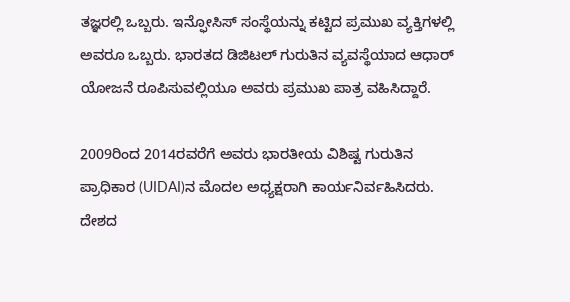ತಜ್ಞರಲ್ಲಿ ಒಬ್ಬರು. ಇನ್ಫೋಸಿಸ್‌ ಸಂಸ್ಥೆಯನ್ನು ಕಟ್ಟಿದ ಪ್ರಮುಖ ವ್ಯಕ್ತಿಗಳಲ್ಲಿ ಅವರೂ ಒಬ್ಬರು. ಭಾರತದ ಡಿಜಿಟಲ್‌ ಗುರುತಿನ ವ್ಯವಸ್ಥೆಯಾದ ಆಧಾರ್‌ ಯೋಜನೆ ರೂಪಿಸುವಲ್ಲಿಯೂ ಅವರು ಪ್ರಮುಖ ಪಾತ್ರ ವಹಿಸಿದ್ದಾರೆ.

2009ರಿಂದ 2014ರವರೆಗೆ ಅವರು ಭಾರತೀಯ ವಿಶಿಷ್ಟ ಗುರುತಿನ ಪ್ರಾಧಿಕಾರ (UIDAI)ನ ಮೊದಲ ಅಧ್ಯಕ್ಷರಾಗಿ ಕಾರ್ಯನಿರ್ವಹಿಸಿದರು. ದೇಶದ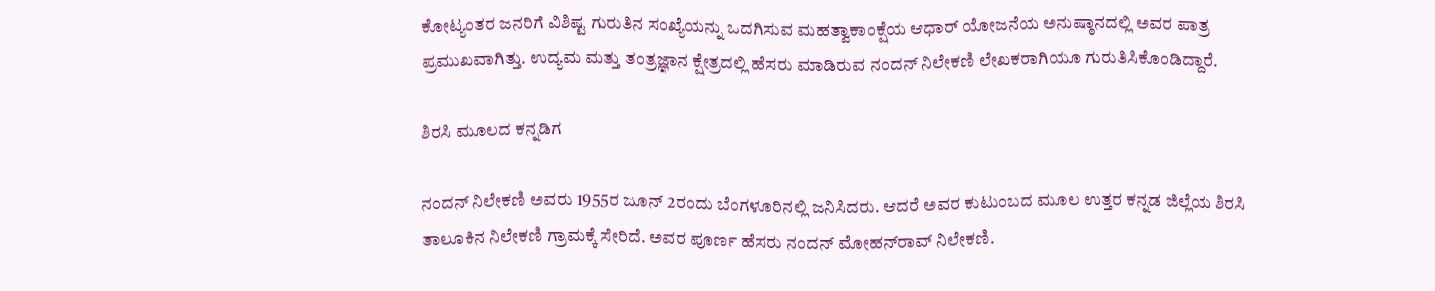ಕೋಟ್ಯಂತರ ಜನರಿಗೆ ವಿಶಿಷ್ಟ ಗುರುತಿನ ಸಂಖ್ಯೆಯನ್ನು ಒದಗಿಸುವ ಮಹತ್ವಾಕಾಂಕ್ಷೆಯ ಆಧಾರ್‌ ಯೋಜನೆಯ ಅನುಷ್ಠಾನದಲ್ಲಿ ಅವರ ಪಾತ್ರ ಪ್ರಮುಖವಾಗಿತ್ತು. ಉದ್ಯಮ ಮತ್ತು ತಂತ್ರಜ್ಞಾನ ಕ್ಷೇತ್ರದಲ್ಲಿ ಹೆಸರು ಮಾಡಿರುವ ನಂದನ್‌ ನಿಲೇಕಣಿ ಲೇಖಕರಾಗಿಯೂ ಗುರುತಿಸಿಕೊಂಡಿದ್ದಾರೆ.

ಶಿರಸಿ ಮೂಲದ ಕನ್ನಡಿಗ

ನಂದನ್‌ ನಿಲೇಕಣಿ ಅವರು 1955ರ ಜೂನ್‌ 2ರಂದು ಬೆಂಗಳೂರಿನಲ್ಲಿ ಜನಿಸಿದರು. ಆದರೆ ಅವರ ಕುಟುಂಬದ ಮೂಲ ಉತ್ತರ ಕನ್ನಡ ಜಿಲ್ಲೆಯ ಶಿರಸಿ ತಾಲೂಕಿನ ನಿಲೇಕಣಿ ಗ್ರಾಮಕ್ಕೆ ಸೇರಿದೆ. ಅವರ ಪೂರ್ಣ ಹೆಸರು ನಂದನ್‌ ಮೋಹನ್‌ರಾವ್‌ ನಿಲೇಕಣಿ.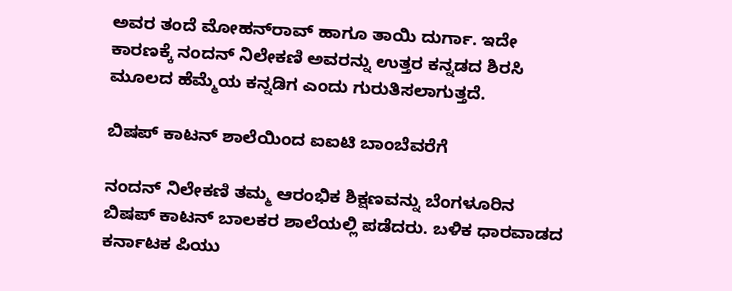ಅವರ ತಂದೆ ಮೋಹನ್‌ರಾವ್‌ ಹಾಗೂ ತಾಯಿ ದುರ್ಗಾ. ಇದೇ ಕಾರಣಕ್ಕೆ ನಂದನ್‌ ನಿಲೇಕಣಿ ಅವರನ್ನು ಉತ್ತರ ಕನ್ನಡದ ಶಿರಸಿ ಮೂಲದ ಹೆಮ್ಮೆಯ ಕನ್ನಡಿಗ ಎಂದು ಗುರುತಿಸಲಾಗುತ್ತದೆ.

ಬಿಷಪ್‌ ಕಾಟನ್‌ ಶಾಲೆಯಿಂದ ಐಐಟಿ ಬಾಂಬೆವರೆಗೆ

ನಂದನ್‌ ನಿಲೇಕಣಿ ತಮ್ಮ ಆರಂಭಿಕ ಶಿಕ್ಷಣವನ್ನು ಬೆಂಗಳೂರಿನ ಬಿಷಪ್‌ ಕಾಟನ್‌ ಬಾಲಕರ ಶಾಲೆಯಲ್ಲಿ ಪಡೆದರು. ಬಳಿಕ ಧಾರವಾಡದ ಕರ್ನಾಟಕ ಪಿಯು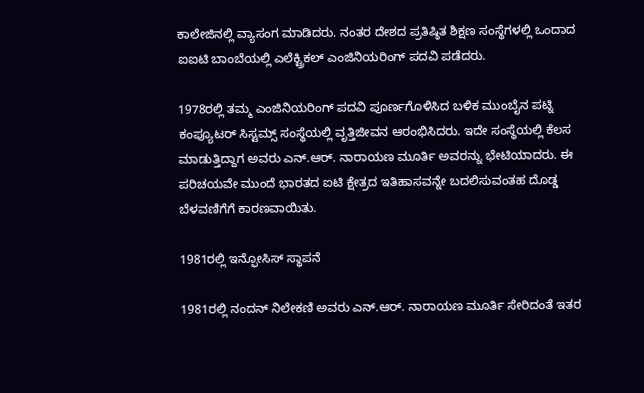ಕಾಲೇಜಿನಲ್ಲಿ ವ್ಯಾಸಂಗ ಮಾಡಿದರು. ನಂತರ ದೇಶದ ಪ್ರತಿಷ್ಠಿತ ಶಿಕ್ಷಣ ಸಂಸ್ಥೆಗಳಲ್ಲಿ ಒಂದಾದ ಐಐಟಿ ಬಾಂಬೆಯಲ್ಲಿ ಎಲೆಕ್ಟ್ರಿಕಲ್‌ ಎಂಜಿನಿಯರಿಂಗ್‌ ಪದವಿ ಪಡೆದರು.

1978ರಲ್ಲಿ ತಮ್ಮ ಎಂಜಿನಿಯರಿಂಗ್‌ ಪದವಿ ಪೂರ್ಣಗೊಳಿಸಿದ ಬಳಿಕ ಮುಂಬೈನ ಪಟ್ನಿ ಕಂಪ್ಯೂಟರ್‌ ಸಿಸ್ಟಮ್ಸ್‌ ಸಂಸ್ಥೆಯಲ್ಲಿ ವೃತ್ತಿಜೀವನ ಆರಂಭಿಸಿದರು. ಇದೇ ಸಂಸ್ಥೆಯಲ್ಲಿ ಕೆಲಸ ಮಾಡುತ್ತಿದ್ದಾಗ ಅವರು ಎನ್‌.ಆರ್‌. ನಾರಾಯಣ ಮೂರ್ತಿ ಅವರನ್ನು ಭೇಟಿಯಾದರು. ಈ ಪರಿಚಯವೇ ಮುಂದೆ ಭಾರತದ ಐಟಿ ಕ್ಷೇತ್ರದ ಇತಿಹಾಸವನ್ನೇ ಬದಲಿಸುವಂತಹ ದೊಡ್ಡ ಬೆಳವಣಿಗೆಗೆ ಕಾರಣವಾಯಿತು.

1981ರಲ್ಲಿ ಇನ್ಫೋಸಿಸ್‌ ಸ್ಥಾಪನೆ

1981ರಲ್ಲಿ ನಂದನ್‌ ನಿಲೇಕಣಿ ಅವರು ಎನ್‌.ಆರ್‌. ನಾರಾಯಣ ಮೂರ್ತಿ ಸೇರಿದಂತೆ ಇತರ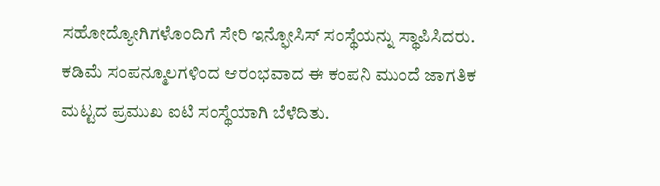ಸಹೋದ್ಯೋಗಿಗಳೊಂದಿಗೆ ಸೇರಿ ಇನ್ಫೋಸಿಸ್‌ ಸಂಸ್ಥೆಯನ್ನು ಸ್ಥಾಪಿಸಿದರು. ಕಡಿಮೆ ಸಂಪನ್ಮೂಲಗಳಿಂದ ಆರಂಭವಾದ ಈ ಕಂಪನಿ ಮುಂದೆ ಜಾಗತಿಕ ಮಟ್ಟದ ಪ್ರಮುಖ ಐಟಿ ಸಂಸ್ಥೆಯಾಗಿ ಬೆಳೆದಿತು.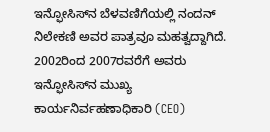ಇನ್ಫೋಸಿಸ್‌ನ ಬೆಳವಣಿಗೆಯಲ್ಲಿ ನಂದನ್‌ ನಿಲೇಕಣಿ ಅವರ ಪಾತ್ರವೂ ಮಹತ್ವದ್ದಾಗಿದೆ. 2002ರಿಂದ 2007ರವರೆಗೆ ಅವರು ಇನ್ಫೋಸಿಸ್‌ನ ಮುಖ್ಯ ಕಾರ್ಯನಿರ್ವಹಣಾಧಿಕಾರಿ (CEO)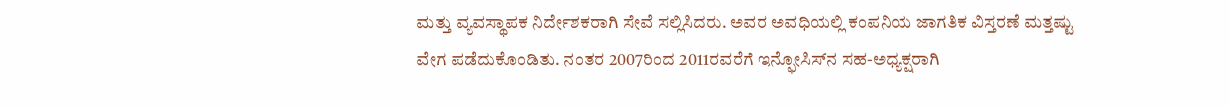ಮತ್ತು ವ್ಯವಸ್ಥಾಪಕ ನಿರ್ದೇಶಕರಾಗಿ ಸೇವೆ ಸಲ್ಲಿಸಿದರು. ಅವರ ಅವಧಿಯಲ್ಲಿ ಕಂಪನಿಯ ಜಾಗತಿಕ ವಿಸ್ತರಣೆ ಮತ್ತಷ್ಟು ವೇಗ ಪಡೆದುಕೊಂಡಿತು. ನಂತರ 2007ರಿಂದ 2011ರವರೆಗೆ ಇನ್ಫೋಸಿಸ್‌ನ ಸಹ-ಅಧ್ಯಕ್ಷರಾಗಿ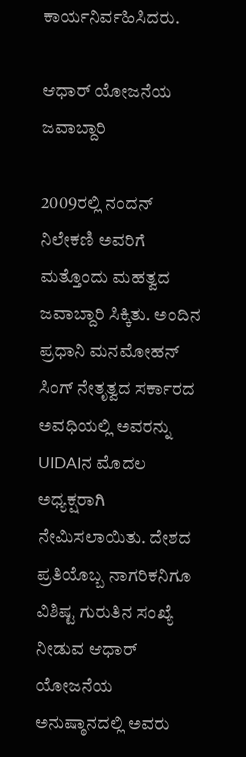ಕಾರ್ಯನಿರ್ವಹಿಸಿದರು.

ಆಧಾರ್‌ ಯೋಜನೆಯ ಜವಾಬ್ದಾರಿ

2009ರಲ್ಲಿ ನಂದನ್‌ ನಿಲೇಕಣಿ ಅವರಿಗೆ ಮತ್ತೊಂದು ಮಹತ್ವದ ಜವಾಬ್ದಾರಿ ಸಿಕ್ಕಿತು. ಅಂದಿನ ಪ್ರಧಾನಿ ಮನಮೋಹನ್‌ ಸಿಂಗ್‌ ನೇತೃತ್ವದ ಸರ್ಕಾರದ ಅವಧಿಯಲ್ಲಿ ಅವರನ್ನು UIDAIನ ಮೊದಲ ಅಧ್ಯಕ್ಷರಾಗಿ ನೇಮಿಸಲಾಯಿತು. ದೇಶದ ಪ್ರತಿಯೊಬ್ಬ ನಾಗರಿಕನಿಗೂ ವಿಶಿಷ್ಟ ಗುರುತಿನ ಸಂಖ್ಯೆ ನೀಡುವ ಆಧಾರ್‌ ಯೋಜನೆಯ ಅನುಷ್ಠಾನದಲ್ಲಿ ಅವರು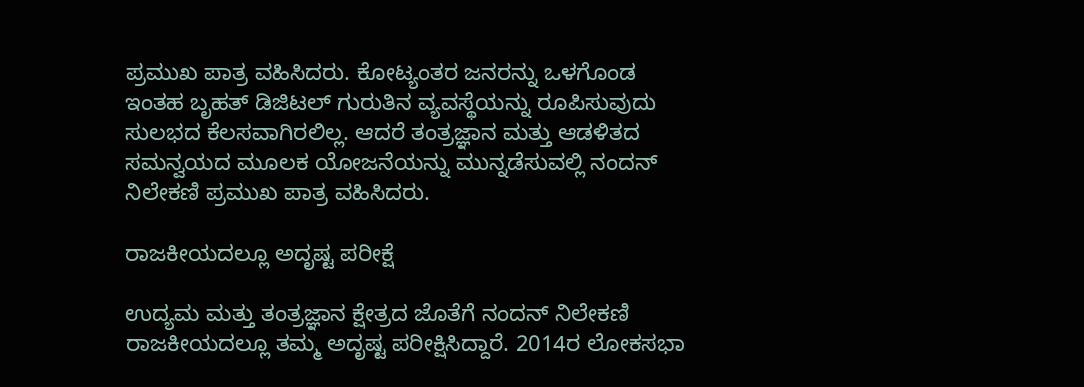ಪ್ರಮುಖ ಪಾತ್ರ ವಹಿಸಿದರು. ಕೋಟ್ಯಂತರ ಜನರನ್ನು ಒಳಗೊಂಡ ಇಂತಹ ಬೃಹತ್‌ ಡಿಜಿಟಲ್‌ ಗುರುತಿನ ವ್ಯವಸ್ಥೆಯನ್ನು ರೂಪಿಸುವುದು ಸುಲಭದ ಕೆಲಸವಾಗಿರಲಿಲ್ಲ. ಆದರೆ ತಂತ್ರಜ್ಞಾನ ಮತ್ತು ಆಡಳಿತದ ಸಮನ್ವಯದ ಮೂಲಕ ಯೋಜನೆಯನ್ನು ಮುನ್ನಡೆಸುವಲ್ಲಿ ನಂದನ್‌ ನಿಲೇಕಣಿ ಪ್ರಮುಖ ಪಾತ್ರ ವಹಿಸಿದರು.

ರಾಜಕೀಯದಲ್ಲೂ ಅದೃಷ್ಟ ಪರೀಕ್ಷೆ

ಉದ್ಯಮ ಮತ್ತು ತಂತ್ರಜ್ಞಾನ ಕ್ಷೇತ್ರದ ಜೊತೆಗೆ ನಂದನ್‌ ನಿಲೇಕಣಿ ರಾಜಕೀಯದಲ್ಲೂ ತಮ್ಮ ಅದೃಷ್ಟ ಪರೀಕ್ಷಿಸಿದ್ದಾರೆ. 2014ರ ಲೋಕಸಭಾ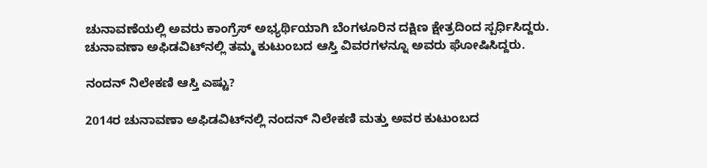ಚುನಾವಣೆಯಲ್ಲಿ ಅವರು ಕಾಂಗ್ರೆಸ್‌ ಅಭ್ಯರ್ಥಿಯಾಗಿ ಬೆಂಗಳೂರಿನ ದಕ್ಷಿಣ ಕ್ಷೇತ್ರದಿಂದ ಸ್ಪರ್ಧಿಸಿದ್ದರು. ಚುನಾವಣಾ ಅಫಿಡವಿಟ್‌ನಲ್ಲಿ ತಮ್ಮ ಕುಟುಂಬದ ಆಸ್ತಿ ವಿವರಗಳನ್ನೂ ಅವರು ಘೋಷಿಸಿದ್ದರು.

ನಂದನ್‌ ನಿಲೇಕಣಿ ಆಸ್ತಿ ಎಷ್ಟು?

2014ರ ಚುನಾವಣಾ ಅಫಿಡವಿಟ್‌ನಲ್ಲಿ ನಂದನ್‌ ನಿಲೇಕಣಿ ಮತ್ತು ಅವರ ಕುಟುಂಬದ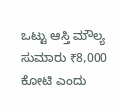ಒಟ್ಟು ಆಸ್ತಿ ಮೌಲ್ಯ ಸುಮಾರು ₹8,000 ಕೋಟಿ ಎಂದು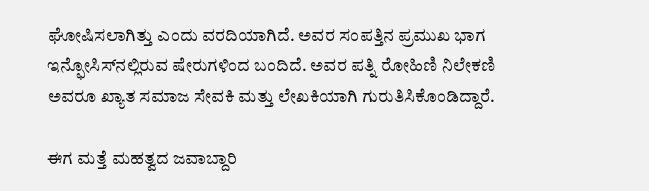ಘೋಷಿಸಲಾಗಿತ್ತು ಎಂದು ವರದಿಯಾಗಿದೆ. ಅವರ ಸಂಪತ್ತಿನ ಪ್ರಮುಖ ಭಾಗ ಇನ್ಫೋಸಿಸ್‌ನಲ್ಲಿರುವ ಷೇರುಗಳಿಂದ ಬಂದಿದೆ. ಅವರ ಪತ್ನಿ ರೋಹಿಣಿ ನಿಲೇಕಣಿ ಅವರೂ ಖ್ಯಾತ ಸಮಾಜ ಸೇವಕಿ ಮತ್ತು ಲೇಖಕಿಯಾಗಿ ಗುರುತಿಸಿಕೊಂಡಿದ್ದಾರೆ.

ಈಗ ಮತ್ತೆ ಮಹತ್ವದ ಜವಾಬ್ದಾರಿ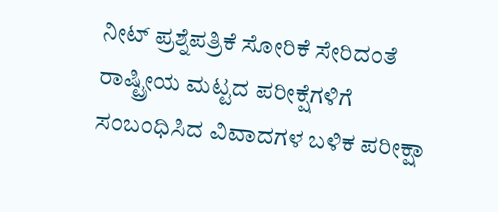ನೀಟ್‌ ಪ್ರಶ್ನೆಪತ್ರಿಕೆ ಸೋರಿಕೆ ಸೇರಿದಂತೆ ರಾಷ್ಟ್ರೀಯ ಮಟ್ಟದ ಪರೀಕ್ಷೆಗಳಿಗೆ ಸಂಬಂಧಿಸಿದ ವಿವಾದಗಳ ಬಳಿಕ ಪರೀಕ್ಷಾ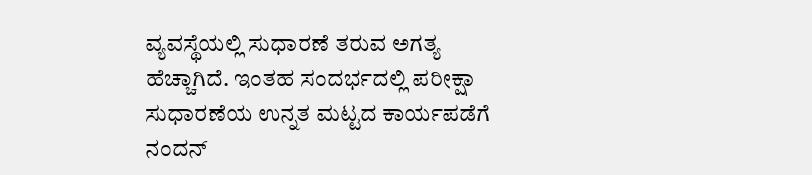ವ್ಯವಸ್ಥೆಯಲ್ಲಿ ಸುಧಾರಣೆ ತರುವ ಅಗತ್ಯ ಹೆಚ್ಚಾಗಿದೆ. ಇಂತಹ ಸಂದರ್ಭದಲ್ಲಿ ಪರೀಕ್ಷಾ ಸುಧಾರಣೆಯ ಉನ್ನತ ಮಟ್ಟದ ಕಾರ್ಯಪಡೆಗೆ ನಂದನ್‌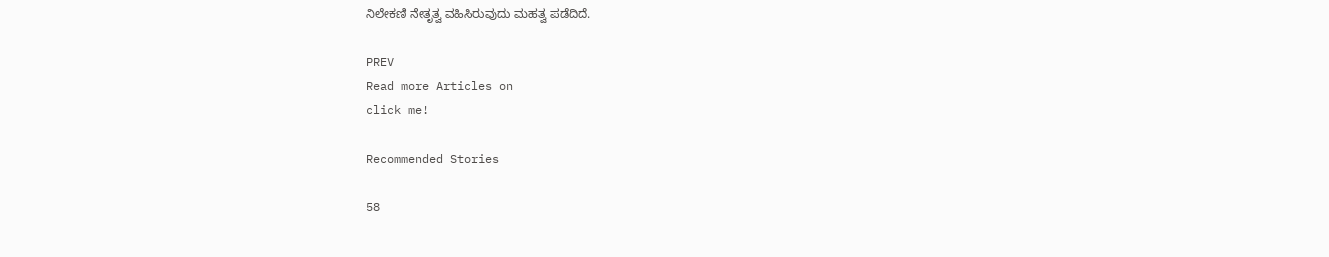ನಿಲೇಕಣಿ ನೇತೃತ್ವ ವಹಿಸಿರುವುದು ಮಹತ್ವ ಪಡೆದಿದೆ.

PREV
Read more Articles on
click me!

Recommended Stories

58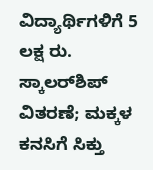ವಿದ್ಯಾರ್ಥಿಗಳಿಗೆ 5 ಲಕ್ಷ ರು. ಸ್ಕಾಲರ್‌ಶಿಪ್ ವಿತರಣೆ; ಮಕ್ಕಳ ಕನಸಿಗೆ ಸಿಕ್ತು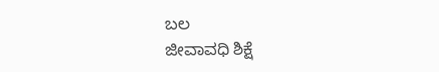ಬಲ
ಜೀವಾವಧಿ ಶಿಕ್ಷೆ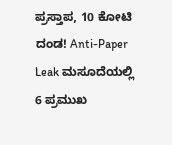ಪ್ರಸ್ತಾಪ, 10 ಕೋಟಿ ದಂಡ! Anti-Paper Leak ಮಸೂದೆಯಲ್ಲಿ 6 ಪ್ರಮುಖ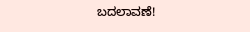ಬದಲಾವಣೆ!